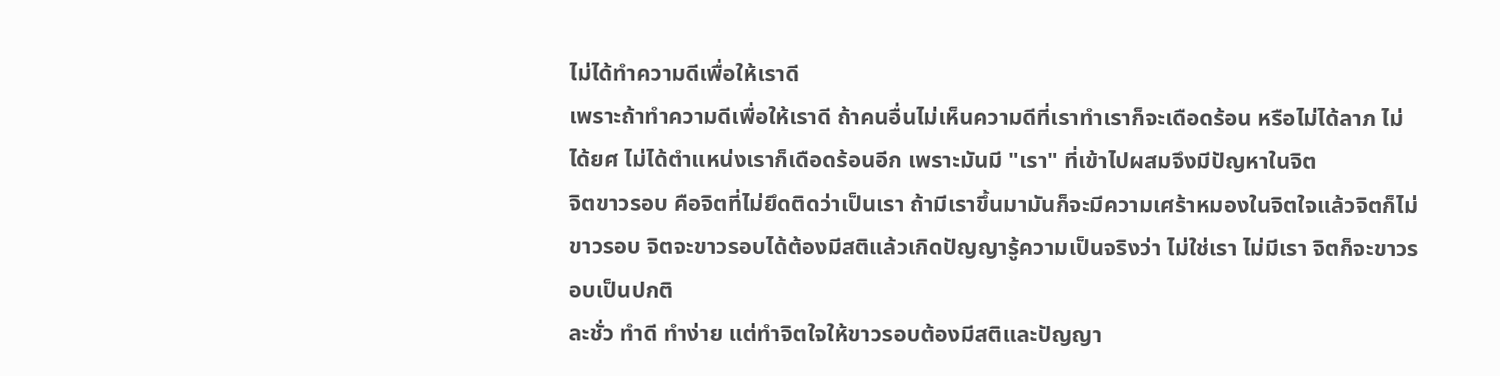ไม่ได้ทำความดีเพื่อให้เราดี
เพราะถ้าทำความดีเพื่อให้เราดี ถ้าคนอื่นไม่เห็นความดีที่เราทำเราก็จะเดือดร้อน หรือไม่ได้ลาภ ไม่ได้ยศ ไม่ได้ตำแหน่งเราก็เดือดร้อนอีก เพราะมันมี "เรา" ที่เข้าไปผสมจึงมีปัญหาในจิต
จิตขาวรอบ คือจิตที่ไม่ยึดติดว่าเป็นเรา ถ้ามีเราขึ้นมามันก็จะมีความเศร้าหมองในจิตใจแล้วจิตก็ไม่ขาวรอบ จิตจะขาวรอบได้ต้องมีสติแล้วเกิดปัญญารู้ความเป็นจริงว่า ไม่ใช่เรา ไม่มีเรา จิตก็จะขาวรอบเป็นปกติ
ละชั่ว ทำดี ทำง่าย แต่ทำจิตใจให้ขาวรอบต้องมีสติและปัญญา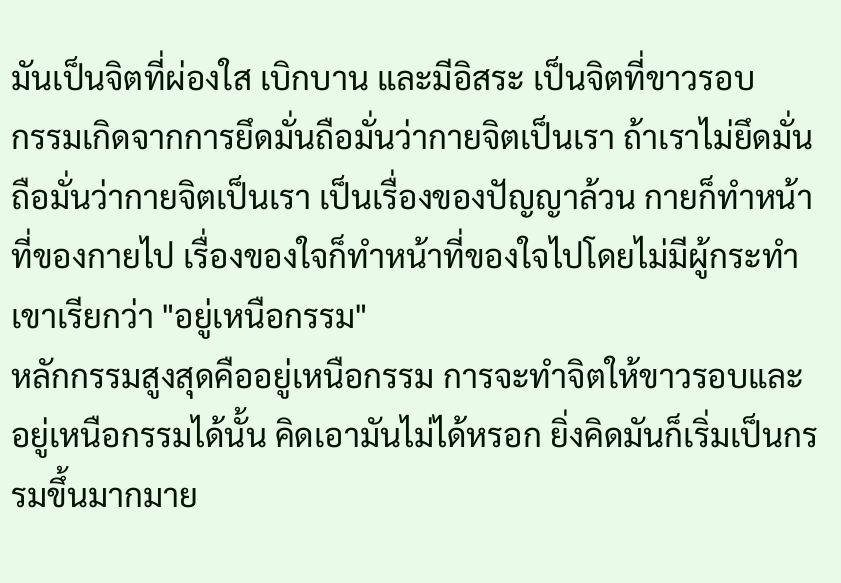มันเป็นจิตที่ผ่องใส เบิกบาน และมีอิสระ เป็นจิตที่ขาวรอบ
กรรมเกิดจากการยึดมั่นถือมั่นว่ากายจิตเป็นเรา ถ้าเราไม่ยึดมั่นถือมั่นว่ากายจิตเป็นเรา เป็นเรื่องของปัญญาล้วน กายก็ทำหน้าที่ของกายไป เรื่องของใจก็ทำหน้าที่ของใจไปโดยไม่มีผู้กระทำ เขาเรียกว่า "อยู่เหนือกรรม"
หลักกรรมสูงสุดคืออยู่เหนือกรรม การจะทำจิตให้ขาวรอบและอยู่เหนือกรรมได้นั้น คิดเอามันไม่ได้หรอก ยิ่งคิดมันก็เริ่มเป็นกรรมขึ้นมากมาย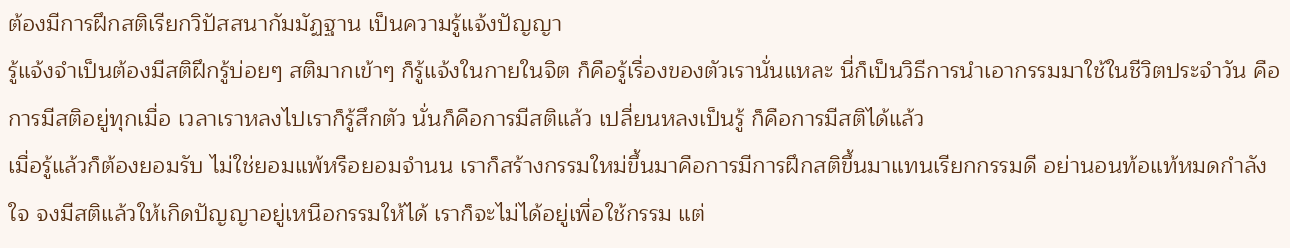ต้องมีการฝึกสติเรียกวิปัสสนากัมมัฏฐาน เป็นความรู้แจ้งปัญญา
รู้แจ้งจำเป็นต้องมีสติฝึกรู้บ่อยๆ สติมากเข้าๆ ก็รู้แจ้งในกายในจิต ก็คือรู้เรื่องของตัวเรานั่นแหละ นี่ก็เป็นวิธีการนำเอากรรมมาใช้ในชีวิตประจำวัน คือการมีสติอยู่ทุกเมื่อ เวลาเราหลงไปเราก็รู้สึกตัว นั่นก็คือการมีสติแล้ว เปลี่ยนหลงเป็นรู้ ก็คือการมีสติได้แล้ว
เมื่อรู้แล้วก็ต้องยอมรับ ไม่ใช่ยอมแพ้หรือยอมจำนน เราก็สร้างกรรมใหม่ขึ้นมาคือการมีการฝึกสติขึ้นมาแทนเรียกกรรมดี อย่านอนท้อแท้หมดกำลังใจ จงมีสติแล้วให้เกิดปัญญาอยู่เหนือกรรมให้ได้ เราก็จะไม่ได้อยู่เพื่อใช้กรรม แต่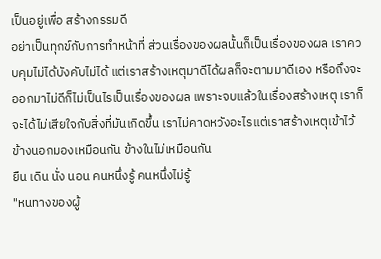เป็นอยู่เพื่อ สร้างกรรมดี
อย่าเป็นทุกข์กับการทำหน้าที่ ส่วนเรื่องของผลนั้นก็เป็นเรื่องของผล เราควบคุมไม่ได้บังคับไม่ได้ แต่เราสร้างเหตุมาดีได้ผลก็จะตามมาดีเอง หรือถึงจะออกมาไม่ดีก็ไม่เป็นไรเป็นเรื่องของผล เพราะจบแล้วในเรื่องสร้างเหตุ เราก็จะได้ไม่เสียใจกับสิ่งที่มันเกิดขึ้น เราไม่คาดหวังอะไรแต่เราสร้างเหตุเข้าไว้
ข้างนอกมองเหมือนกัน ข้างในไม่เหมือนกัน
ยืน เดิน นั่ง นอน คนหนึ่งรู้ คนหนึ่งไม่รู้
"หนทางของผู้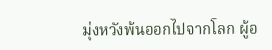มุ่งหวังพ้นออกไปจากโลก ผู้อ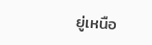ยู่เหนือ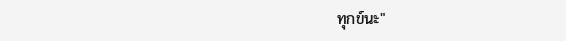ทุกข์นะ"